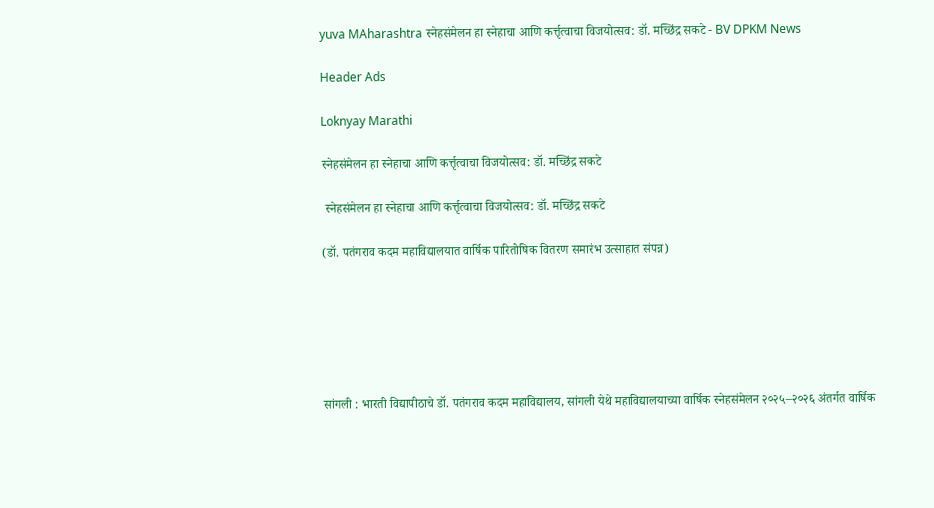yuva MAharashtra स्नेहसंमेलन हा स्नेहाचा आणि कर्त्तृत्वाचा विजयोत्सव: डॉ. मच्छिंद्र सकटे - BV DPKM News

Header Ads

Loknyay Marathi

स्नेहसंमेलन हा स्नेहाचा आणि कर्त्तृत्वाचा विजयोत्सव: डॉ. मच्छिंद्र सकटे

 स्नेहसंमेलन हा स्नेहाचा आणि कर्त्तृत्वाचा विजयोत्सव: डॉ. मच्छिंद्र सकटे

(डॉ. पतंगराव कदम महाविद्यालयात वार्षिक पारितोषिक वितरण समारंभ उत्साहात संपन्न)






सांगली : भारती विद्यापीठाचे डॉ. पतंगराव कदम महाविद्यालय, सांगली येथे महाविद्यालयाच्या वार्षिक स्नेहसंमेलन २०२५–२०२६ अंतर्गत वार्षिक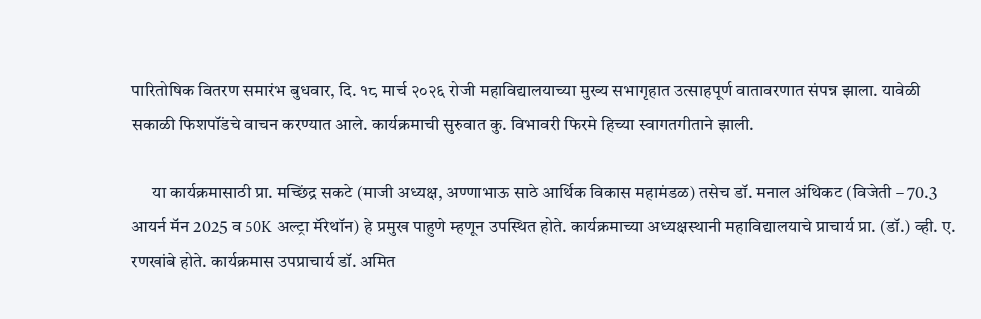पारितोषिक वितरण समारंभ बुधवार, दि. १८ मार्च २०२६ रोजी महाविद्यालयाच्या मुख्य सभागृहात उत्साहपूर्ण वातावरणात संपन्न झाला. यावेळी सकाळी फिशपॉंडचे वाचन करण्यात आले. कार्यक्रमाची सुरुवात कु. विभावरी फिरमे हिच्या स्वागतगीताने झाली.

      या कार्यक्रमासाठी प्रा. मच्छिंद्र सकटे (माजी अध्यक्ष, अण्णाभाऊ साठे आर्थिक विकास महामंडळ) तसेच डॉ. मनाल अंथिकट (विजेती – 70.3 आयर्न मॅन 2025 व 50K अल्ट्रा मॅरेथॉन) हे प्रमुख पाहुणे म्हणून उपस्थित होते. कार्यक्रमाच्या अध्यक्षस्थानी महाविद्यालयाचे प्राचार्य प्रा. (डॉ.) व्ही. ए. रणखांबे होते. कार्यक्रमास उपप्राचार्य डॉ. अमित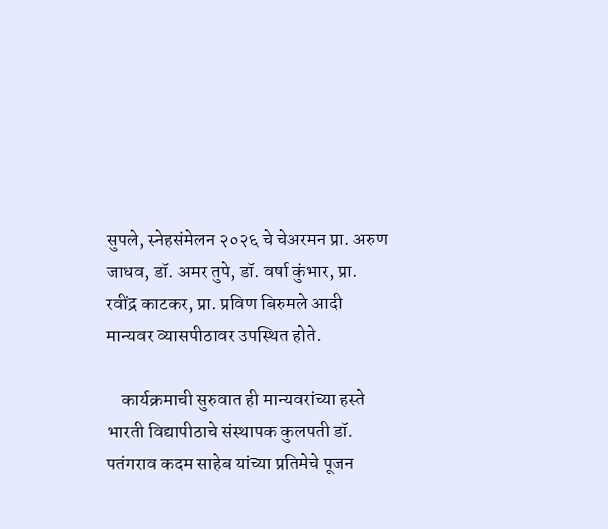सुपले, स्नेहसंमेलन २०२६ चे चेअरमन प्रा. अरुण जाधव, डॉ. अमर तुपे, डॉ. वर्षा कुंभार, प्रा. रवींद्र काटकर, प्रा. प्रविण बिरुमले आदी मान्यवर व्यासपीठावर उपस्थित होते.

    कार्यक्रमाची सुरुवात ही मान्यवरांच्या हस्ते भारती विद्यापीठाचे संस्थापक कुलपती डॉ. पतंगराव कदम साहेब यांच्या प्रतिमेचे पूजन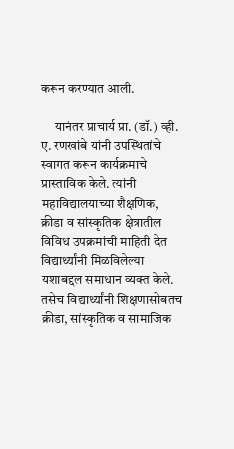करून करण्यात आली.

     यानंतर प्राचार्य प्रा. (डॉ.) व्ही. ए. रणखांबे यांनी उपस्थितांचे स्वागत करून कार्यक्रमाचे प्रास्ताविक केले. त्यांनी महाविद्यालयाच्या शैक्षणिक, क्रीडा व सांस्कृतिक क्षेत्रातील विविध उपक्रमांची माहिती देत विद्यार्थ्यांनी मिळविलेल्या यशाबद्दल समाधान व्यक्त केले. तसेच विद्यार्थ्यांनी शिक्षणासोबतच क्रीडा, सांस्कृतिक व सामाजिक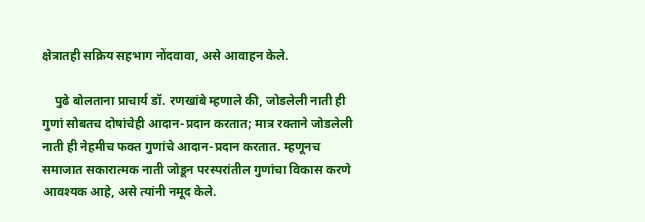क्षेत्रातही सक्रिय सहभाग नोंदवावा, असे आवाहन केले.

    पुढे बोलताना प्राचार्य डॉ. रणखांबे म्हणाले की, जोडलेली नाती ही गुणां सोबतच दोषांचेही आदान-प्रदान करतात; मात्र रक्ताने जोडलेली नाती ही नेहमीच फक्त गुणांचे आदान-प्रदान करतात. म्हणूनच समाजात सकारात्मक नाती जोडून परस्परांतील गुणांचा विकास करणे आवश्यक आहे, असे त्यांनी नमूद केले.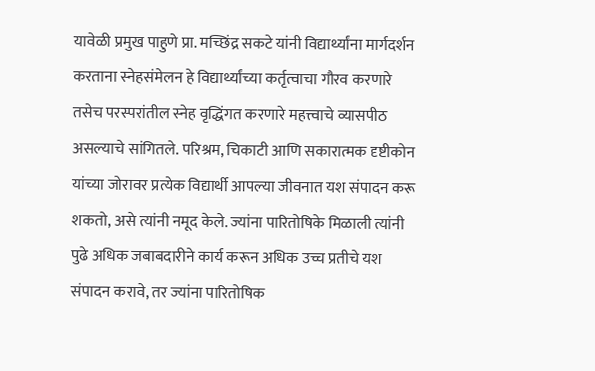यावेळी प्रमुख पाहुणे प्रा. मच्छिंद्र सकटे यांनी विद्यार्थ्यांना मार्गदर्शन करताना स्नेहसंमेलन हे विद्यार्थ्यांच्या कर्तृत्वाचा गौरव करणारे तसेच परस्परांतील स्नेह वृद्धिंगत करणारे महत्त्वाचे व्यासपीठ असल्याचे सांगितले. परिश्रम, चिकाटी आणि सकारात्मक दृष्टीकोन यांच्या जोरावर प्रत्येक विद्यार्थी आपल्या जीवनात यश संपादन करू शकतो, असे त्यांनी नमूद केले. ज्यांना पारितोषिके मिळाली त्यांनी पुढे अधिक जबाबदारीने कार्य करून अधिक उच्च प्रतीचे यश संपादन करावे, तर ज्यांना पारितोषिक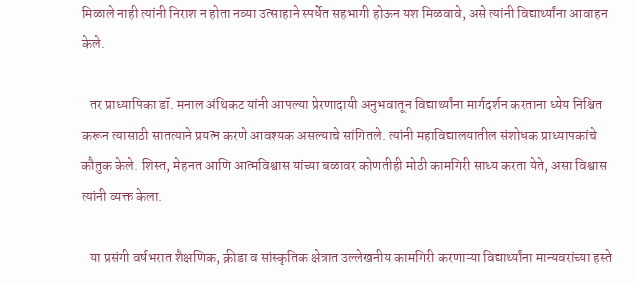मिळाले नाही त्यांनी निराश न होता नव्या उत्साहाने स्पर्धेत सहभागी होऊन यश मिळवावे, असे त्यांनी विद्यार्थ्यांना आवाहन केले.

   तर प्राध्यापिका डॉ. मनाल अंथिकट यांनी आपल्या प्रेरणादायी अनुभवातून विद्यार्थ्यांना मार्गदर्शन करताना ध्येय निश्चित करून त्यासाठी सातत्याने प्रयत्न करणे आवश्यक असल्याचे सांगितले. त्यांनी महाविद्यालयातील संशोधक प्राध्यापकांचे कौतुक केले. शिस्त, मेहनत आणि आत्मविश्वास यांच्या बळावर कोणतीही मोठी कामगिरी साध्य करता येते, असा विश्वास त्यांनी व्यक्त केला.

   या प्रसंगी वर्षभरात शैक्षणिक, क्रीडा व सांस्कृतिक क्षेत्रात उल्लेखनीय कामगिरी करणाऱ्या विद्यार्थ्यांना मान्यवरांच्या हस्ते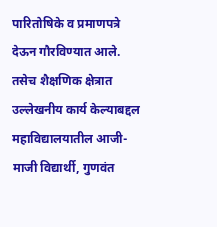पारितोषिके व प्रमाणपत्रे देऊन गौरविण्यात आले. तसेच शैक्षणिक क्षेत्रात उल्लेखनीय कार्य केल्याबद्दल महाविद्यालयातील आजी-माजी विद्यार्थी, गुणवंत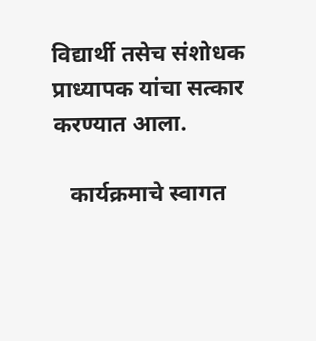विद्यार्थी तसेच संशोधक प्राध्यापक यांचा सत्कार करण्यात आला.

   कार्यक्रमाचे स्वागत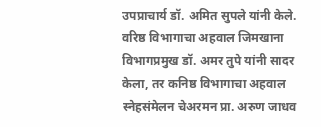उपप्राचार्य डॉ. अमित सुपले यांनी केले. वरिष्ठ विभागाचा अहवाल जिमखाना विभागप्रमुख डॉ. अमर तुपे यांनी सादर केला, तर कनिष्ठ विभागाचा अहवाल स्नेहसंमेलन चेअरमन प्रा. अरुण जाधव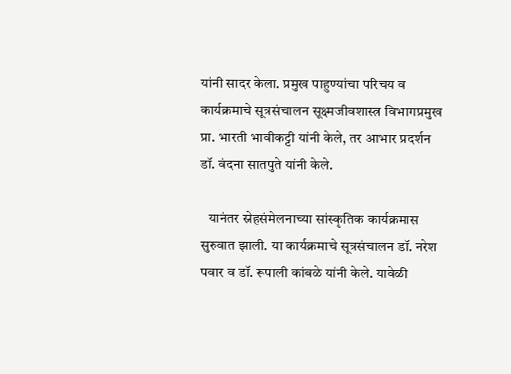यांनी सादर केला. प्रमुख पाहुण्यांचा परिचय व कार्यक्रमाचे सूत्रसंचालन सूक्ष्मजीवशास्त्र विभागप्रमुख प्रा. भारती भावीकट्टी यांनी केले, तर आभार प्रदर्शन डॉ. वंदना सातपुते यांनी केले.

   यानंतर स्नेहसंमेलनाच्या सांस्कृतिक कार्यक्रमास सुरुवात झाली. या कार्यक्रमाचे सूत्रसंचालन डॉ. नरेश पवार व डॉ. रूपाली कांबळे यांनी केले. यावेळी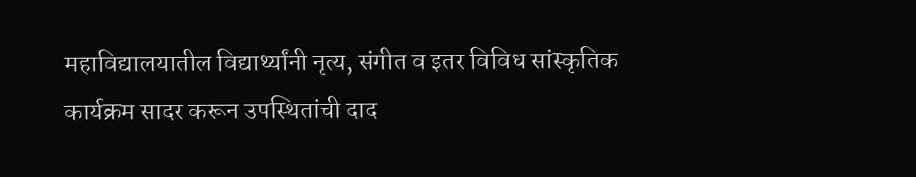महाविद्यालयातील विद्यार्थ्यांनी नृत्य, संगीत व इतर विविध सांस्कृतिक कार्यक्रम सादर करून उपस्थितांची दाद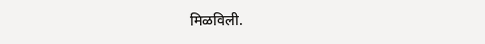मिळविली.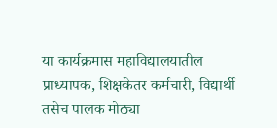या कार्यक्रमास महाविद्यालयातील प्राध्यापक, शिक्षकेतर कर्मचारी, विद्यार्थी तसेच पालक मोठ्या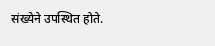संख्येने उपस्थित होते.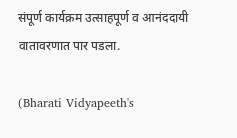संपूर्ण कार्यक्रम उत्साहपूर्ण व आनंददायी वातावरणात पार पडला.

(Bharati Vidyapeeth's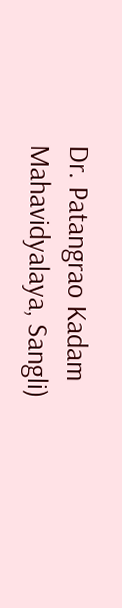Dr. Patangrao Kadam Mahavidyalaya, Sangli)